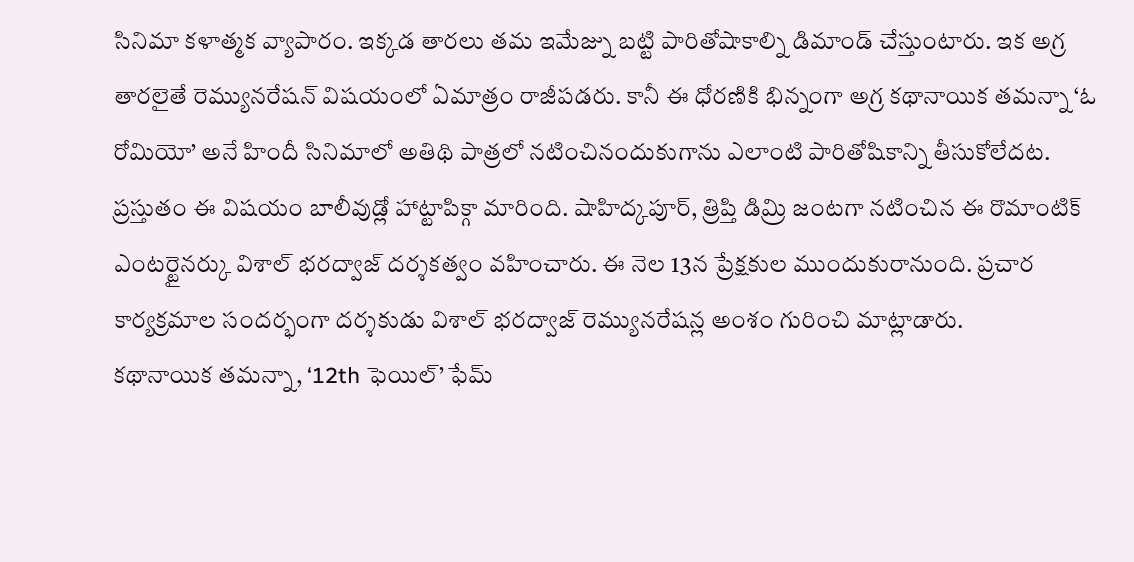సినిమా కళాత్మక వ్యాపారం. ఇక్కడ తారలు తమ ఇమేజ్ను బట్టి పారితోషాకాల్ని డిమాండ్ చేస్తుంటారు. ఇక అగ్ర తారలైతే రెమ్యునరేషన్ విషయంలో ఏమాత్రం రాజీపడరు. కానీ ఈ ధోరణికి భిన్నంగా అగ్ర కథానాయిక తమన్నా ‘ఓ రోమియో’ అనే హిందీ సినిమాలో అతిథి పాత్రలో నటించినందుకుగాను ఎలాంటి పారితోషికాన్ని తీసుకోలేదట. ప్రస్తుతం ఈ విషయం బాలీవుడ్లో హాట్టాపిక్గా మారింది. షాహిద్కపూర్, త్రిప్తి డిమ్రి జంటగా నటించిన ఈ రొమాంటిక్ ఎంటర్టైనర్కు విశాల్ భరద్వాజ్ దర్శకత్వం వహించారు. ఈ నెల 13న ప్రేక్షకుల ముందుకురానుంది. ప్రచార కార్యక్రమాల సందర్భంగా దర్శకుడు విశాల్ భరద్వాజ్ రెమ్యునరేషన్ల అంశం గురించి మాట్లాడారు.
కథానాయిక తమన్నా, ‘12th ఫెయిల్’ ఫేమ్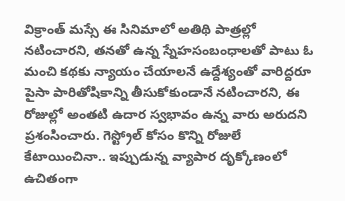విక్రాంత్ మస్సే ఈ సినిమాలో అతిథి పాత్రల్లో నటించారని, తనతో ఉన్న స్నేహసంబంధాలతో పాటు ఓ మంచి కథకు న్యాయం చేయాలనే ఉద్దేశ్యంతో వారిద్దరూ పైసా పారితోషికాన్ని తీసుకోకుండానే నటించారని, ఈ రోజుల్లో అంతటి ఉదార స్వభావం ఉన్న వారు అరుదని ప్రశంసించారు. గెస్ట్రోల్ కోసం కొన్ని రోజులే కేటాయించినా.. ఇప్పుడున్న వ్యాపార దృక్కోణంలో ఉచితంగా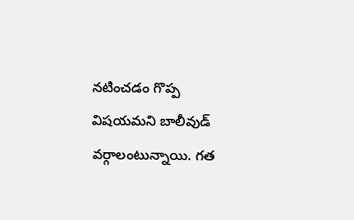నటించడం గొప్ప విషయమని బాలీవుడ్ వర్గాలంటున్నాయి. గత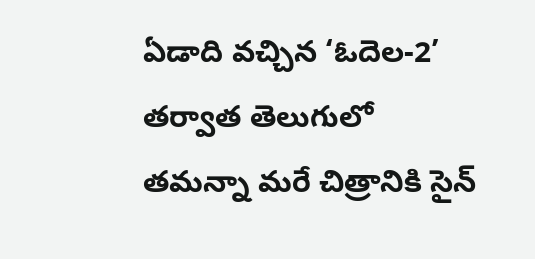ఏడాది వచ్చిన ‘ఓదెల-2’ తర్వాత తెలుగులో తమన్నా మరే చిత్రానికి సైన్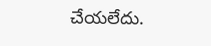చేయలేదు.